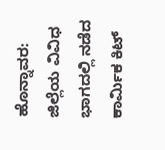ಹೊನ್ನಾವರ: ಜಿಲ್ಲೆಯ ವಿವಿಧ ಭಾಗದಲ್ಲಿ ನಡೆದ ಕಾರ್ಮಿಕ ಕಿಟ್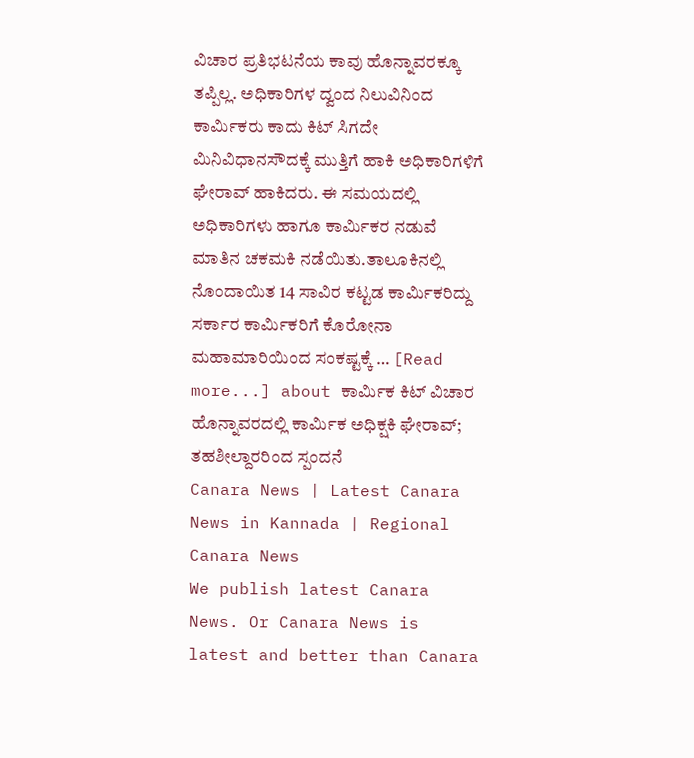ವಿಚಾರ ಪ್ರತಿಭಟನೆಯ ಕಾವು ಹೊನ್ನಾವರಕ್ಕೂ ತಪ್ಪಿಲ್ಲ. ಅಧಿಕಾರಿಗಳ ದ್ವಂದ ನಿಲುವಿನಿಂದ ಕಾರ್ಮಿಕರು ಕಾದು ಕಿಟ್ ಸಿಗದೇ ಮಿನಿವಿಧಾನಸೌದಕ್ಕೆ ಮುತ್ತಿಗೆ ಹಾಕಿ ಅಧಿಕಾರಿಗಳಿಗೆ ಘೇರಾವ್ ಹಾಕಿದರು. ಈ ಸಮಯದಲ್ಲಿ ಅಧಿಕಾರಿಗಳು ಹಾಗೂ ಕಾರ್ಮಿಕರ ನಡುವೆ ಮಾತಿನ ಚಕಮಕಿ ನಡೆಯಿತು.ತಾಲೂಕಿನಲ್ಲಿ ನೊಂದಾಯಿತ 14 ಸಾವಿರ ಕಟ್ಟಡ ಕಾರ್ಮಿಕರಿದ್ದು ಸರ್ಕಾರ ಕಾರ್ಮಿಕರಿಗೆ ಕೊರೋನಾ ಮಹಾಮಾರಿಯಿಂದ ಸಂಕಷ್ಟಕ್ಕೆ … [Read more...] about ಕಾರ್ಮಿಕ ಕಿಟ್ ವಿಚಾರ ಹೊನ್ನಾವರದಲ್ಲಿ ಕಾರ್ಮಿಕ ಅಧಿಕ್ಷಕಿ ಘೇರಾವ್; ತಹಶೀಲ್ದಾರರಿಂದ ಸ್ಪಂದನೆ
Canara News | Latest Canara News in Kannada | Regional Canara News
We publish latest Canara News. Or Canara News is latest and better than Canara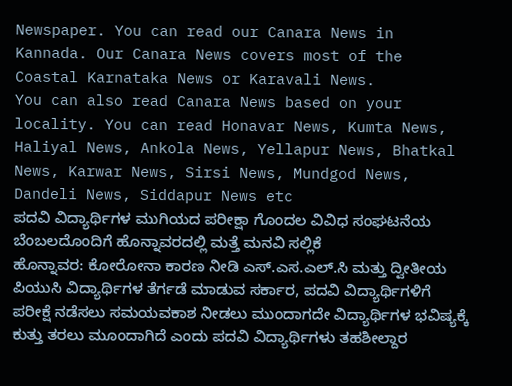Newspaper. You can read our Canara News in Kannada. Our Canara News covers most of the Coastal Karnataka News or Karavali News.
You can also read Canara News based on your locality. You can read Honavar News, Kumta News, Haliyal News, Ankola News, Yellapur News, Bhatkal News, Karwar News, Sirsi News, Mundgod News, Dandeli News, Siddapur News etc
ಪದವಿ ವಿದ್ಯಾರ್ಥಿಗಳ ಮುಗಿಯದ ಪರೀಕ್ಷಾ ಗೊಂದಲ ವಿವಿಧ ಸಂಘಟನೆಯ ಬೆಂಬಲದೊಂದಿಗೆ ಹೊನ್ನಾವರದಲ್ಲಿ ಮತ್ತೆ ಮನವಿ ಸಲ್ಲಿಕೆ
ಹೊನ್ನಾವರ: ಕೋರೋನಾ ಕಾರಣ ನೀಡಿ ಎಸ್.ಎಸ.ಎಲ್.ಸಿ ಮತ್ತು ದ್ವೀತೀಯ ಪಿಯುಸಿ ವಿದ್ಯಾರ್ಥಿಗಳ ತೆರ್ಗಡೆ ಮಾಡುವ ಸರ್ಕಾರ, ಪದವಿ ವಿದ್ಯಾರ್ಥಿಗಳಿಗೆ ಪರೀಕ್ಷೆ ನಡೆಸಲು ಸಮಯವಕಾಶ ನೀಡಲು ಮುಂದಾಗದೇ ವಿದ್ಯಾರ್ಥಿಗಳ ಭವಿಷ್ಯಕ್ಕೆ ಕುತ್ತು ತರಲು ಮೂಂದಾಗಿದೆ ಎಂದು ಪದವಿ ವಿದ್ಯಾರ್ಥಿಗಳು ತಹಶೀಲ್ದಾರ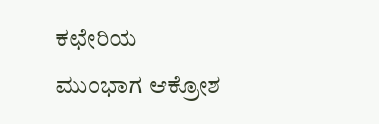ಕಛೇರಿಯ ಮುಂಭಾಗ ಆಕ್ರೋಶ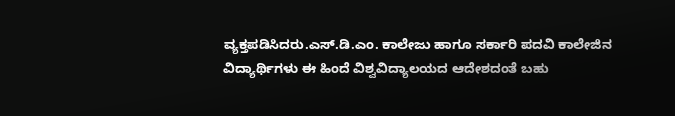ವ್ಯಕ್ತಪಡಿಸಿದರು.ಎಸ್.ಡಿ.ಎಂ. ಕಾಲೇಜು ಹಾಗೂ ಸರ್ಕಾರಿ ಪದವಿ ಕಾಲೇಜಿನ ವಿದ್ಯಾರ್ಥಿಗಳು ಈ ಹಿಂದೆ ವಿಶ್ವವಿದ್ಯಾಲಯದ ಆದೇಶದಂತೆ ಬಹು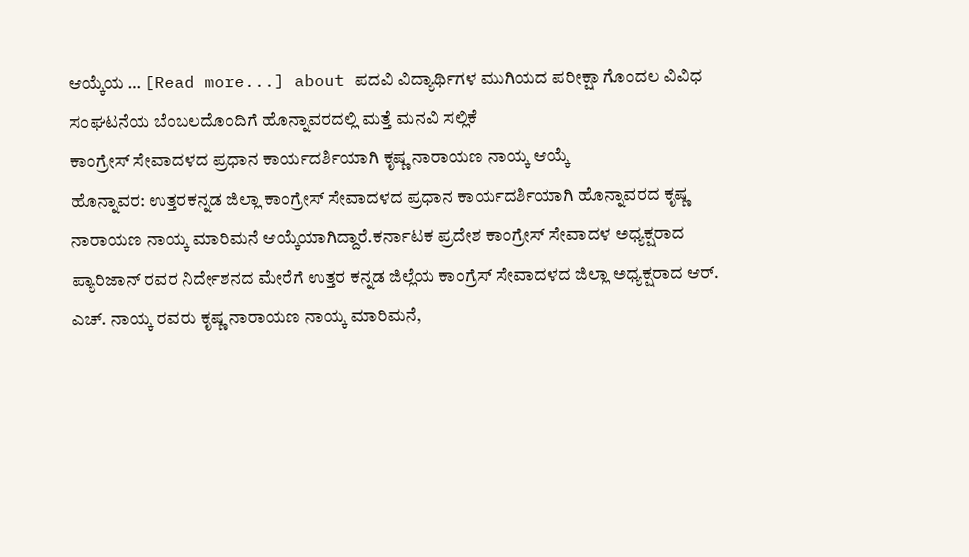ಆಯ್ಕೆಯ … [Read more...] about ಪದವಿ ವಿದ್ಯಾರ್ಥಿಗಳ ಮುಗಿಯದ ಪರೀಕ್ಷಾ ಗೊಂದಲ ವಿವಿಧ ಸಂಘಟನೆಯ ಬೆಂಬಲದೊಂದಿಗೆ ಹೊನ್ನಾವರದಲ್ಲಿ ಮತ್ತೆ ಮನವಿ ಸಲ್ಲಿಕೆ
ಕಾಂಗ್ರೇಸ್ ಸೇವಾದಳದ ಪ್ರಧಾನ ಕಾರ್ಯದರ್ಶಿಯಾಗಿ ಕೃಷ್ಣ ನಾರಾಯಣ ನಾಯ್ಕ ಆಯ್ಕೆ
ಹೊನ್ನಾವರ: ಉತ್ತರಕನ್ನಡ ಜಿಲ್ಲಾ ಕಾಂಗ್ರೇಸ್ ಸೇವಾದಳದ ಪ್ರಧಾನ ಕಾರ್ಯದರ್ಶಿಯಾಗಿ ಹೊನ್ನಾವರದ ಕೃಷ್ಣ ನಾರಾಯಣ ನಾಯ್ಕ ಮಾರಿಮನೆ ಆಯ್ಕೆಯಾಗಿದ್ದಾರೆ.ಕರ್ನಾಟಕ ಪ್ರದೇಶ ಕಾಂಗ್ರೇಸ್ ಸೇವಾದಳ ಅಧ್ಯಕ್ಷರಾದ ಪ್ಯಾರಿಜಾನ್ ರವರ ನಿರ್ದೇಶನದ ಮೇರೆಗೆ ಉತ್ತರ ಕನ್ನಡ ಜಿಲ್ಲೆಯ ಕಾಂಗ್ರೆಸ್ ಸೇವಾದಳದ ಜಿಲ್ಲಾ ಅಧ್ಯಕ್ಷರಾದ ಆರ್. ಎಚ್. ನಾಯ್ಕ ರವರು ಕೃಷ್ಣ ನಾರಾಯಣ ನಾಯ್ಕ ಮಾರಿಮನೆ,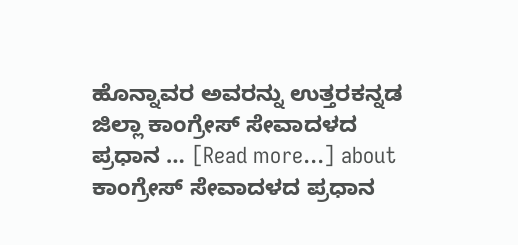ಹೊನ್ನಾವರ ಅವರನ್ನು ಉತ್ತರಕನ್ನಡ ಜಿಲ್ಲಾ ಕಾಂಗ್ರೇಸ್ ಸೇವಾದಳದ ಪ್ರಧಾನ … [Read more...] about ಕಾಂಗ್ರೇಸ್ ಸೇವಾದಳದ ಪ್ರಧಾನ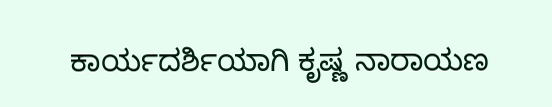ಕಾರ್ಯದರ್ಶಿಯಾಗಿ ಕೃಷ್ಣ ನಾರಾಯಣ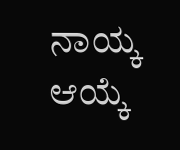ನಾಯ್ಕ ಆಯ್ಕೆ